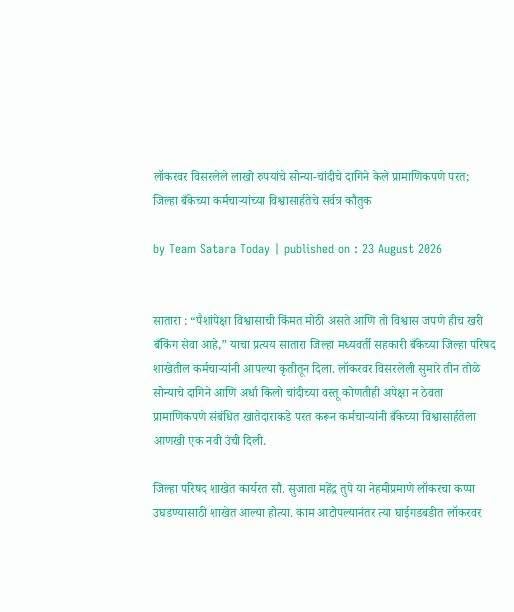लॉकरवर विसरलेले लाखो रुपयांचे सोन्या-चांदीचे दागिने केले प्रामाणिकपणे परत; जिल्हा बँकेच्या कर्मचाऱ्यांच्या विश्वासार्हतेचे सर्वत्र कौतुक

by Team Satara Today | published on : 23 August 2026


सातारा : “पैशांपेक्षा विश्वासाची किंमत मोठी असते आणि तो विश्वास जपणे हीच खरी बँकिंग सेवा आहे,” याचा प्रत्यय सातारा जिल्हा मध्यवर्ती सहकारी बँकेच्या जिल्हा परिषद शाखेतील कर्मचाऱ्यांनी आपल्या कृतीतून दिला. लॉकरवर विसरलेली सुमारे तीन तोळे सोन्याचे दागिने आणि अर्धा किलो चांदीच्या वस्तू कोणतीही अपेक्षा न ठेवता प्रामाणिकपणे संबंधित खातेदाराकडे परत करून कर्मचाऱ्यांनी बँकेच्या विश्वासार्हतेला आणखी एक नवी उंची दिली.

जिल्हा परिषद शाखेत कार्यरत सौ. सुजाता महेंद्र तुपे या नेहमीप्रमाणे लॉकरचा कप्पा उघडण्यासाठी शाखेत आल्या होत्या. काम आटोपल्यानंतर त्या घाईगडबडीत लॉकरवर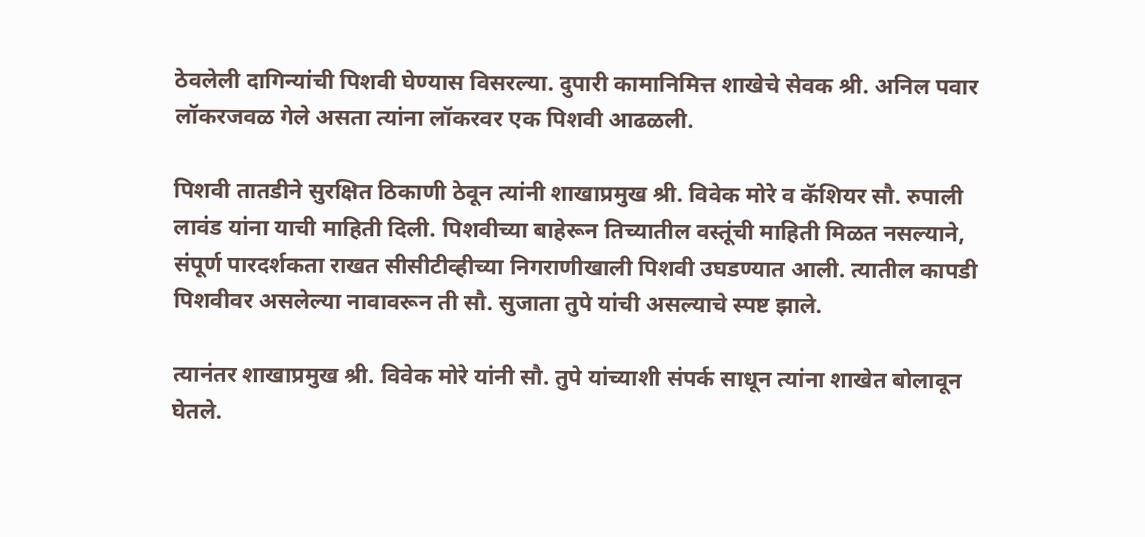ठेवलेली दागिन्यांची पिशवी घेण्यास विसरल्या. दुपारी कामानिमित्त शाखेचे सेवक श्री. अनिल पवार लॉकरजवळ गेले असता त्यांना लॉकरवर एक पिशवी आढळली.

पिशवी तातडीने सुरक्षित ठिकाणी ठेवून त्यांनी शाखाप्रमुख श्री. विवेक मोरे व कॅशियर सौ. रुपाली लावंड यांना याची माहिती दिली. पिशवीच्या बाहेरून तिच्यातील वस्तूंची माहिती मिळत नसल्याने, संपूर्ण पारदर्शकता राखत सीसीटीव्हीच्या निगराणीखाली पिशवी उघडण्यात आली. त्यातील कापडी पिशवीवर असलेल्या नावावरून ती सौ. सुजाता तुपे यांची असल्याचे स्पष्ट झाले.

त्यानंतर शाखाप्रमुख श्री. विवेक मोरे यांनी सौ. तुपे यांच्याशी संपर्क साधून त्यांना शाखेत बोलावून घेतले.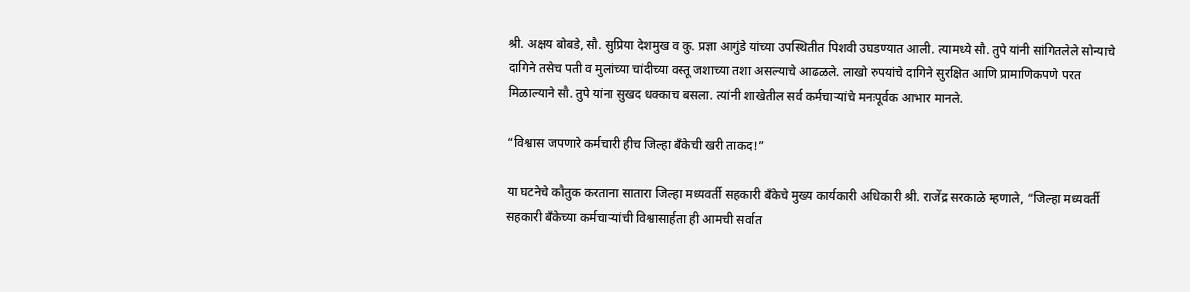श्री. अक्षय बोबडे, सौ. सुप्रिया देशमुख व कु. प्रज्ञा आगुंडे यांच्या उपस्थितीत पिशवी उघडण्यात आली. त्यामध्ये सौ. तुपे यांनी सांगितलेले सोन्याचे दागिने तसेच पती व मुलांच्या चांदीच्या वस्तू जशाच्या तशा असल्याचे आढळले. लाखो रुपयांचे दागिने सुरक्षित आणि प्रामाणिकपणे परत मिळाल्याने सौ. तुपे यांना सुखद धक्काच बसला. त्यांनी शाखेतील सर्व कर्मचाऱ्यांचे मनःपूर्वक आभार मानले.

“विश्वास जपणारे कर्मचारी हीच जिल्हा बँकेची खरी ताकद!”

या घटनेचे कौतुक करताना सातारा जिल्हा मध्यवर्ती सहकारी बँकेचे मुख्य कार्यकारी अधिकारी श्री. राजेंद्र सरकाळे म्हणाले, “जिल्हा मध्यवर्ती सहकारी बँकेच्या कर्मचाऱ्यांची विश्वासार्हता ही आमची सर्वात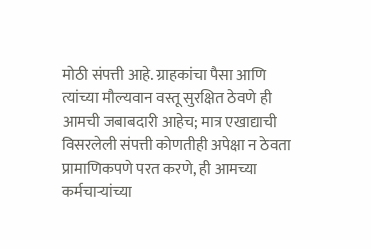मोठी संपत्ती आहे. ग्राहकांचा पैसा आणि त्यांच्या मौल्यवान वस्तू सुरक्षित ठेवणे ही आमची जबाबदारी आहेच; मात्र एखाद्याची विसरलेली संपत्ती कोणतीही अपेक्षा न ठेवता प्रामाणिकपणे परत करणे, ही आमच्या कर्मचाऱ्यांच्या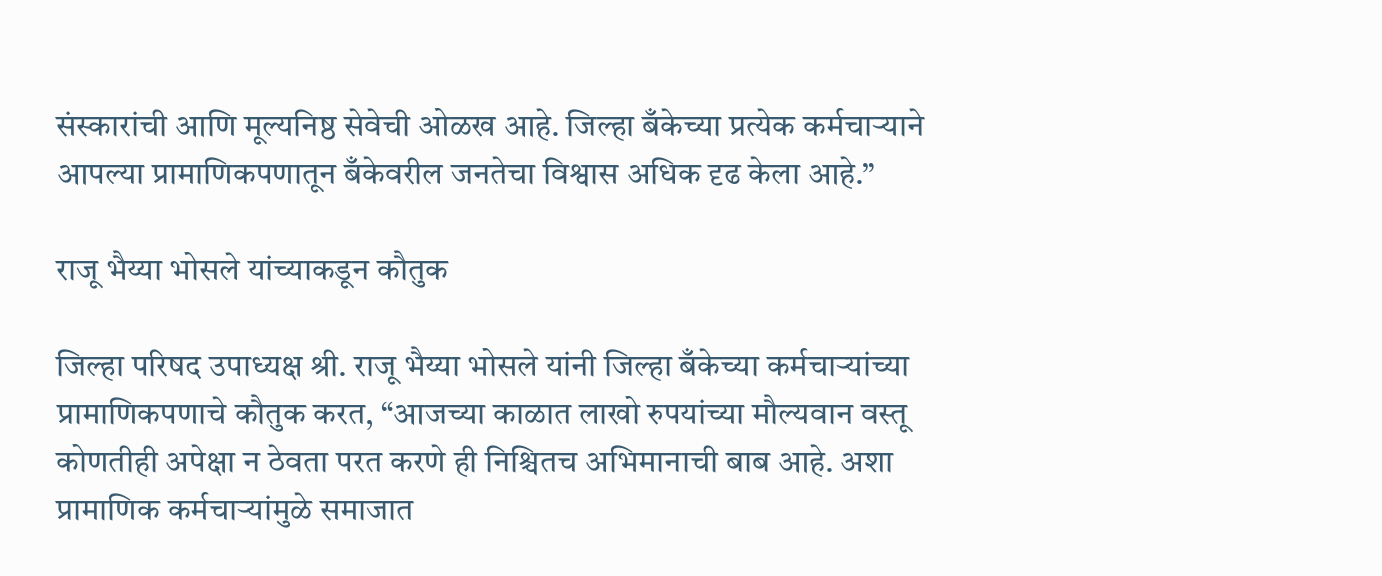संस्कारांची आणि मूल्यनिष्ठ सेवेची ओळख आहे. जिल्हा बँकेच्या प्रत्येक कर्मचाऱ्याने आपल्या प्रामाणिकपणातून बँकेवरील जनतेचा विश्वास अधिक दृढ केला आहे.”

राजू भैय्या भोसले यांच्याकडून कौतुक

जिल्हा परिषद उपाध्यक्ष श्री. राजू भैय्या भोसले यांनी जिल्हा बँकेच्या कर्मचाऱ्यांच्या प्रामाणिकपणाचे कौतुक करत, “आजच्या काळात लाखो रुपयांच्या मौल्यवान वस्तू कोणतीही अपेक्षा न ठेवता परत करणे ही निश्चितच अभिमानाची बाब आहे. अशा प्रामाणिक कर्मचाऱ्यांमुळे समाजात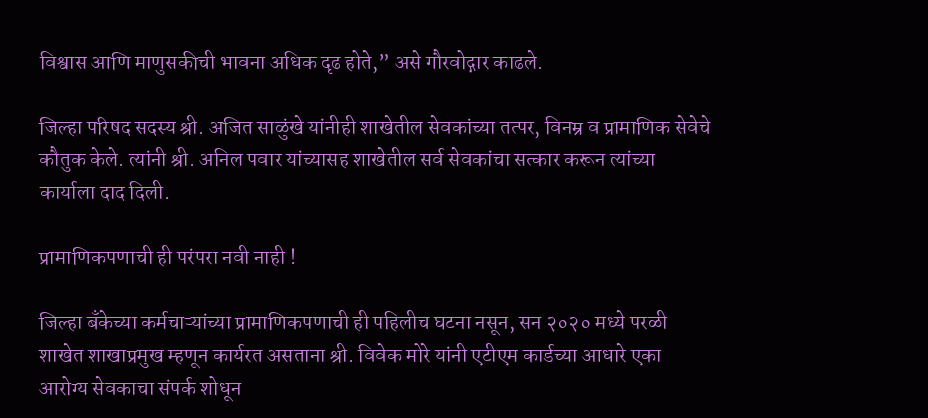विश्वास आणि माणुसकीची भावना अधिक दृढ होते,” असे गौरवोद्गार काढले.

जिल्हा परिषद सदस्य श्री. अजित साळुंखे यांनीही शाखेतील सेवकांच्या तत्पर, विनम्र व प्रामाणिक सेवेचे कौतुक केले. त्यांनी श्री. अनिल पवार यांच्यासह शाखेतील सर्व सेवकांचा सत्कार करून त्यांच्या कार्याला दाद दिली.

प्रामाणिकपणाची ही परंपरा नवी नाही !

जिल्हा बँकेच्या कर्मचाऱ्यांच्या प्रामाणिकपणाची ही पहिलीच घटना नसून, सन २०२० मध्ये परळी शाखेत शाखाप्रमुख म्हणून कार्यरत असताना श्री. विवेक मोरे यांनी एटीएम कार्डच्या आधारे एका आरोग्य सेवकाचा संपर्क शोधून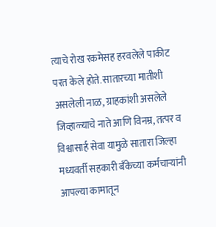त्याचे रोख रकमेसह हरवलेले पाकीट परत केले होते. सातारच्या मातीशी असलेली नाळ, ग्राहकांशी असलेले जिव्हाळ्याचे नाते आणि विनम्र, तत्पर व विश्वासार्ह सेवा यामुळे सातारा जिल्हा मध्यवर्ती सहकारी बँकेच्या कर्मचाऱ्यांनी आपल्या कामातून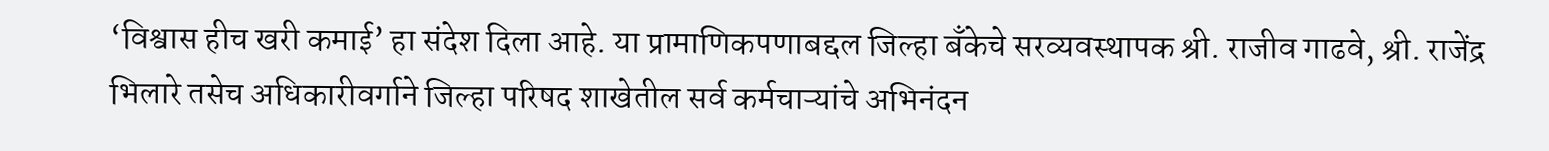‘विश्वास हीच खरी कमाई’ हा संदेश दिला आहे. या प्रामाणिकपणाबद्दल जिल्हा बँकेचे सरव्यवस्थापक श्री. राजीव गाढवे, श्री. राजेंद्र भिलारे तसेच अधिकारीवर्गाने जिल्हा परिषद शाखेतील सर्व कर्मचाऱ्यांचे अभिनंदन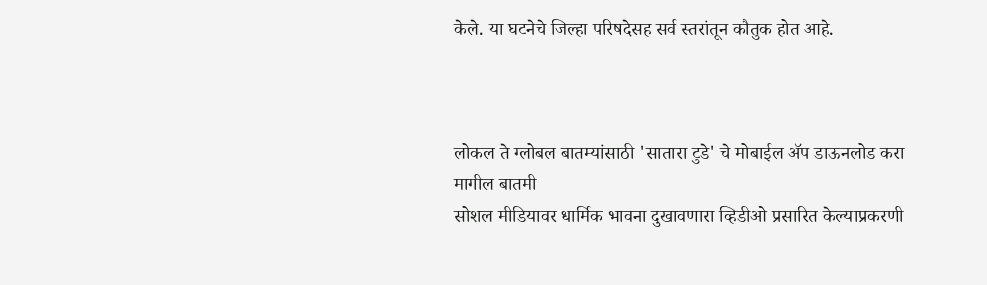केले. या घटनेचे जिल्हा परिषदेसह सर्व स्तरांतून कौतुक होत आहे.



लोकल ते ग्लोबल बातम्यांसाठी 'सातारा टुडे' चे मोबाईल ॲप डाऊनलोड करा
मागील बातमी
सोशल मीडियावर धार्मिक भावना दुखावणारा व्हिडीओ प्रसारित केल्याप्रकरणी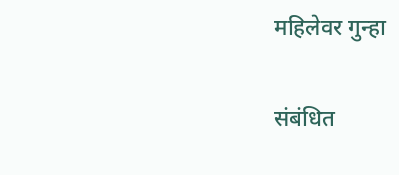महिलेवर गुन्हा

संबंधित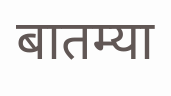बातम्या